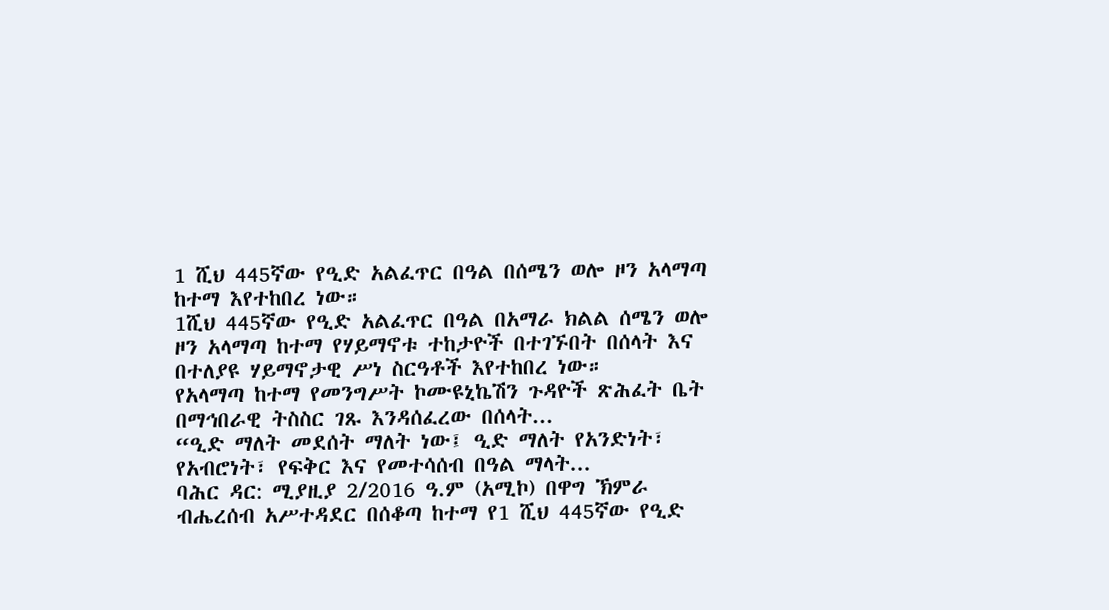1 ሺህ 445ኛው የዒድ አልፈጥር በዓል በሰሜን ወሎ ዞን አላማጣ ከተማ እየተከበረ ነው።
1ሺህ 445ኛው የዒድ አልፈጥር በዓል በአማራ ክልል ሰሜን ወሎ ዞን አላማጣ ከተማ የሃይማኖቱ ተከታዮች በተገኙበት በሰላት እና በተለያዩ ሃይማኖታዊ ሥነ ስርዓቶች እየተከበረ ነው።
የአላማጣ ከተማ የመንግሥት ኮሙዩኒኬሽን ጉዳዮች ጽሕፈት ቤት በማኅበራዊ ትስስር ገጹ እንዳሰፈረው በሰላት...
“ዒድ ማለት መደሰት ማለት ነው፤ ዒድ ማለት የአንድነት፣ የአብሮነት፣ የፍቅር እና የመተሳሰብ በዓል ማላት...
ባሕር ዳር: ሚያዚያ 2/2016 ዓ.ም (አሚኮ) በዋግ ኽምራ ብሔረሰብ አሥተዳደር በሰቆጣ ከተማ የ1 ሺህ 445ኛው የዒድ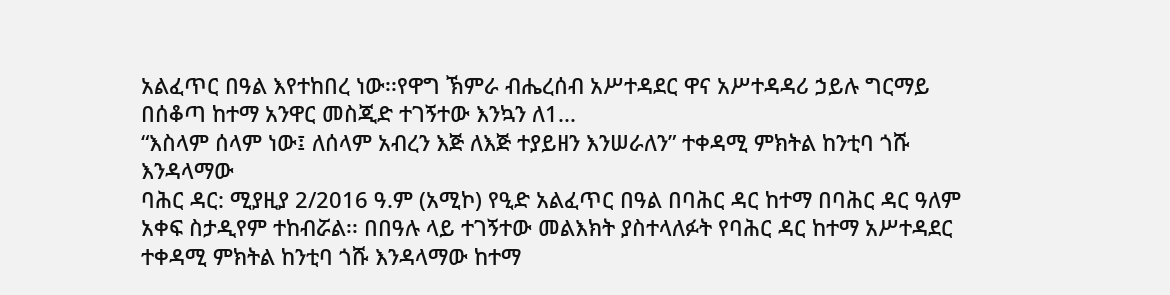አልፈጥር በዓል እየተከበረ ነው፡፡የዋግ ኽምራ ብሔረሰብ አሥተዳደር ዋና አሥተዳዳሪ ኃይሉ ግርማይ በሰቆጣ ከተማ አንዋር መስጂድ ተገኝተው እንኳን ለ1...
“እስላም ሰላም ነው፤ ለሰላም አብረን እጅ ለእጅ ተያይዘን እንሠራለን” ተቀዳሚ ምክትል ከንቲባ ጎሹ እንዳላማው
ባሕር ዳር: ሚያዚያ 2/2016 ዓ.ም (አሚኮ) የዒድ አልፈጥር በዓል በባሕር ዳር ከተማ በባሕር ዳር ዓለም አቀፍ ስታዲየም ተከብሯል፡፡ በበዓሉ ላይ ተገኝተው መልእክት ያስተላለፉት የባሕር ዳር ከተማ አሥተዳደር ተቀዳሚ ምክትል ከንቲባ ጎሹ እንዳላማው ከተማ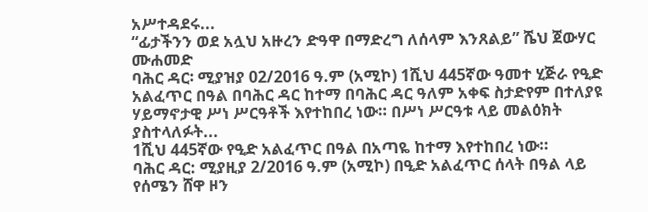አሥተዳደሩ...
“ፊታችንን ወደ አሏህ አዙረን ድዓዋ በማድረግ ለሰላም እንጸልይ” ሼህ ጀውሃር ሙሐመድ
ባሕር ዳር፡ ሚያዝያ 02/2016 ዓ.ም (አሚኮ) 1ሺህ 445ኛው ዓመተ ሂጅራ የዒድ አልፈጥር በዓል በባሕር ዳር ከተማ በባሕር ዳር ዓለም አቀፍ ስታድየም በተለያዩ ሃይማኖታዊ ሥነ ሥርዓቶች እየተከበረ ነው። በሥነ ሥርዓቱ ላይ መልዕክት ያስተላለፉት...
1ሺህ 445ኛው የዒድ አልፈጥር በዓል በአጣዬ ከተማ እየተከበረ ነው።
ባሕር ዳር: ሚያዚያ 2/2016 ዓ.ም (አሚኮ) በዒድ አልፈጥር ሰላት በዓል ላይ የሰሜን ሸዋ ዞን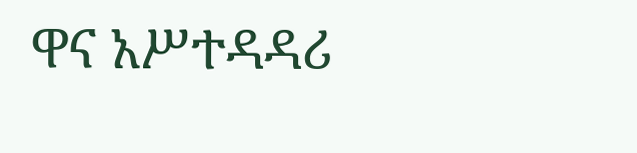ዋና አሥተዳዳሪ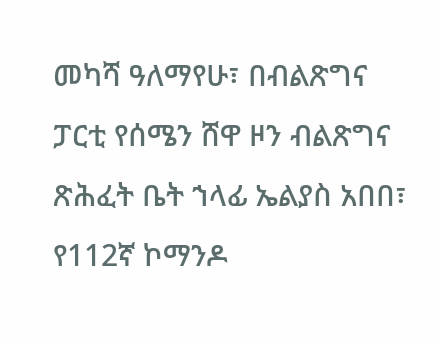መካሻ ዓለማየሁ፣ በብልጽግና ፓርቲ የሰሜን ሸዋ ዞን ብልጽግና ጽሕፈት ቤት ኀላፊ ኤልያስ አበበ፣ የ112ኛ ኮማንዶ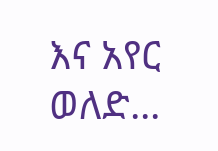እና አየር ወለድ...